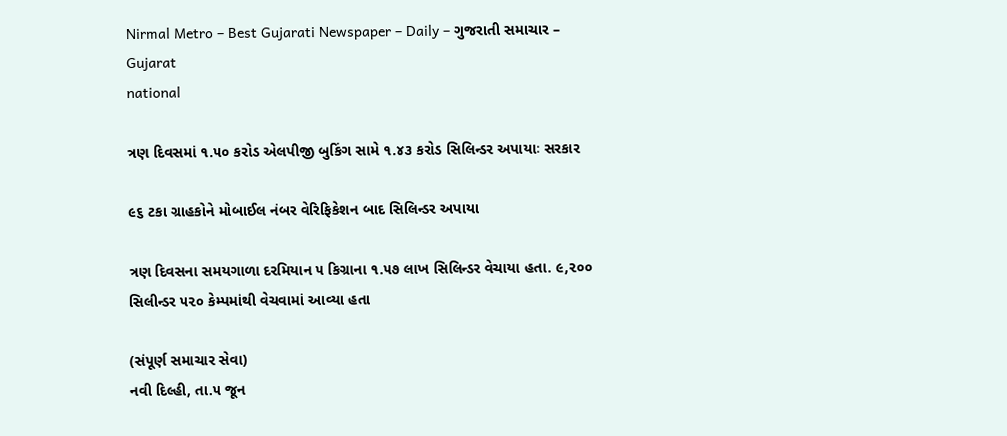Nirmal Metro – Best Gujarati Newspaper – Daily – ગુજરાતી સમાચાર – Gujarat
national

ત્રણ દિવસમાં ૧.૫૦ કરોડ એલપીજી બુકિંગ સામે ૧.૪૩ કરોડ સિલિન્ડર અપાયાઃ સરકાર

૯૬ ટકા ગ્રાહકોને મોબાઈલ નંબર વેરિફિકેશન બાદ સિલિન્ડર અપાયા

ત્રણ દિવસના સમયગાળા દરમિયાન ૫ કિગ્રાના ૧.૫૭ લાખ સિલિન્ડર વેચાયા હતા. ૯,૨૦૦ સિલીન્ડર ૫૨૦ કેમ્પમાંથી વેચવામાં આવ્યા હતા

(સંપૂર્ણ સમાચાર સેવા)
નવી દિલ્હી, તા.૫ જૂન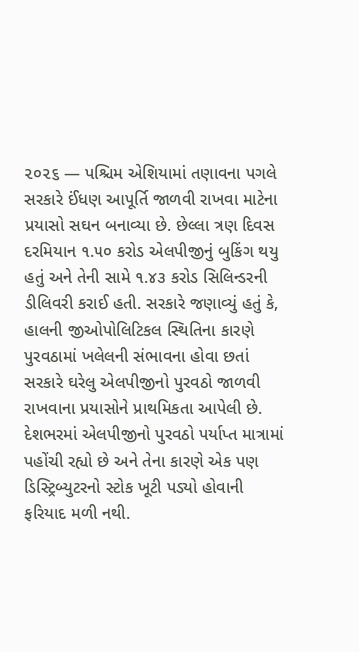૨૦૨૬ — પશ્ચિમ એશિયામાં તણાવના પગલે સરકારે ઈંધણ આપૂર્તિ જાળવી રાખવા માટેના પ્રયાસો સઘન બનાવ્યા છે. છેલ્લા ત્રણ દિવસ દરમિયાન ૧.૫૦ કરોડ એલપીજીનું બુકિંગ થયુ હતું અને તેની સામે ૧.૪૩ કરોડ સિલિન્ડરની ડીલિવરી કરાઈ હતી. સરકારે જણાવ્યું હતું કે, હાલની જીઓપોલિટિકલ સ્થિતિના કારણે પુરવઠામાં ખલેલની સંભાવના હોવા છતાં સરકારે ઘરેલુ એલપીજીનો પુરવઠો જાળવી રાખવાના પ્રયાસોને પ્રાથમિકતા આપેલી છે. દેશભરમાં એલપીજીનો પુરવઠો પર્યાપ્ત માત્રામાં પહોંચી રહ્યો છે અને તેના કારણે એક પણ ડિસ્ટ્રિબ્યુટરનો સ્ટોક ખૂટી પડ્યો હોવાની ફરિયાદ મળી નથી.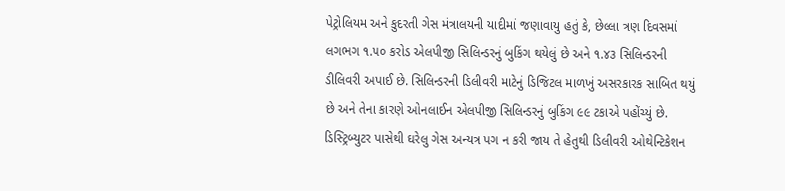પેટ્રોલિયમ અને કુદરતી ગેસ મંત્રાલયની યાદીમાં જણાવાયુ હતું કે, છેલ્લા ત્રણ દિવસમાં લગભગ ૧.૫૦ કરોડ એલપીજી સિલિન્ડરનું બુકિંગ થયેલું છે અને ૧.૪૩ સિલિન્ડરની ડીલિવરી અપાઈ છે. સિલિન્ડરની ડિલીવરી માટેનું ડિજિટલ માળખું અસરકારક સાબિત થયું છે અને તેના કારણે ઓનલાઈન એલપીજી સિલિન્ડરનું બુકિંગ ૯૯ ટકાએ પહોંચ્યું છે. ડિસ્ટ્રિબ્યુટર પાસેથી ઘરેલુ ગેસ અન્યત્ર પગ ન કરી જાય તે હેતુથી ડિલીવરી ઓથેન્ટિકેશન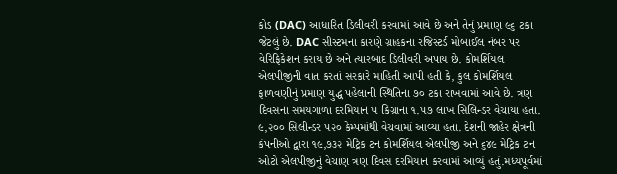કોડ (DAC) આધારિત ડિલીવરી કરવામાં આવે છે અને તેનું પ્રમાણ ૯૬ ટકા જેટલું છે. DAC સીસ્ટમના કારણે ગ્રાહકના રજિસ્ટર્ડ મોબાઈલ નંબર પર વેરિફિકેશન કરાય છે અને ત્યારબાદ ડિલીવરી અપાય છે. કોમર્શિયલ એલપીજીની વાત કરતાં સરકારે માહિતી આપી હતી કે, કુલ કોમર્શિયલ ફાળવણીનું પ્રમાણ યુદ્ધ પહેલાની સ્થિતિના ૭૦ ટકા રાખવામાં આવે છે. ત્રણ દિવસના સમયગાળા દરમિયાન ૫ કિગ્રાના ૧.૫૭ લાખ સિલિન્ડર વેચાયા હતા. ૯,૨૦૦ સિલીન્ડર ૫૨૦ કેમ્પમાંથી વેચવામાં આવ્યા હતા. દેશની જાહેર ક્ષેત્રની કંપનીઓ દ્વારા ૧૯,૭૩૨ મેટ્રિક ટન કોમર્શિયલ એલપીજી અને ૬૪૯ મેટ્રિક ટન ઓટો એલપીજીનું વેચાણ ત્રણ દિવસ દરમિયાન કરવામાં આવ્યું હતું.મધ્યપૂર્વમાં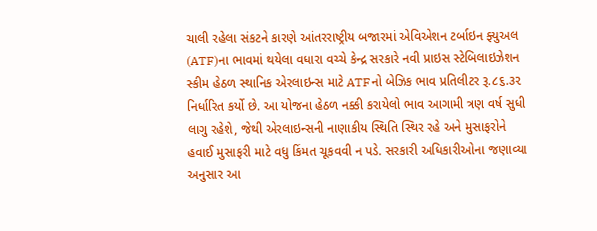ચાલી રહેલા સંકટને કારણે આંતરરાષ્ટ્રીય બજારમાં એવિએશન ટર્બાઇન ફ્યુઅલ (ATF)ના ભાવમાં થયેલા વધારા વચ્ચે કેન્દ્ર સરકારે નવી પ્રાઇસ સ્ટેબિલાઇઝેશન સ્કીમ હેઠળ સ્થાનિક એરલાઇન્સ માટે ATFનો બેઝિક ભાવ પ્રતિલીટર રૂ.૮૬.૩૨ નિર્ધારિત કર્યો છે. આ યોજના હેઠળ નક્કી કરાયેલો ભાવ આગામી ત્રણ વર્ષ સુધી લાગુ રહેશે, જેથી એરલાઇન્સની નાણાકીય સ્થિતિ સ્થિર રહે અને મુસાફરોને હવાઈ મુસાફરી માટે વધુ કિંમત ચૂકવવી ન પડે. સરકારી અધિકારીઓના જણાવ્યા અનુસાર આ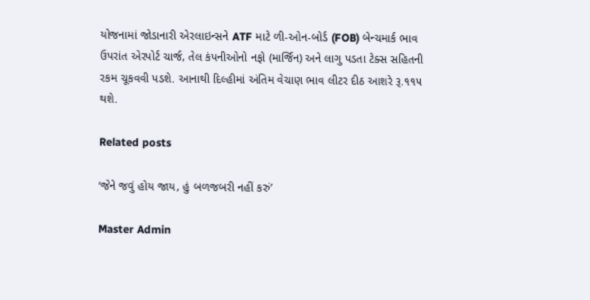યોજનામાં જોડાનારી એરલાઇન્સને ATF માટે ળી-ઓન-બોર્ડ (FOB) બેન્ચમાર્ક ભાવ ઉપરાંત એરપોર્ટ ચાર્જ, તેલ કંપનીઓનો નફો (માર્જિન) અને લાગુ પડતા ટેક્સ સહિતની રકમ ચૂકવવી પડશે. આનાથી દિલ્હીમાં અંતિમ વેચાણ ભાવ લીટર દીઠ આશરે રૂ.૧૧૫ થશે.

Related posts

‘જેને જવું હોય જાય, હું બળજબરી નહીં કરું’

Master Admin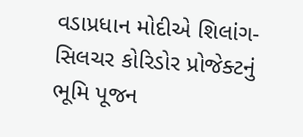વડાપ્રધાન મોદીએ શિલાંગ-સિલચર કોરિડોર પ્રોજેક્ટનું ભૂમિ પૂજન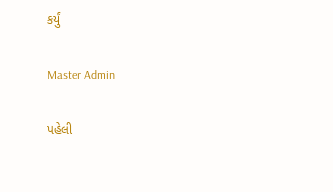કર્યું

Master Admin

પહેલી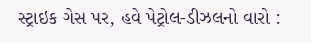સ્ટ્રાઇક ગેસ પર, હવે પેટ્રોલ-ડીઝલનો વારો :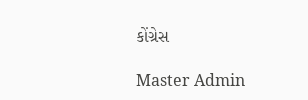કોંગ્રેસ

Master Admin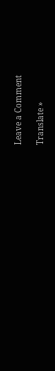Leave a Comment

Translate »